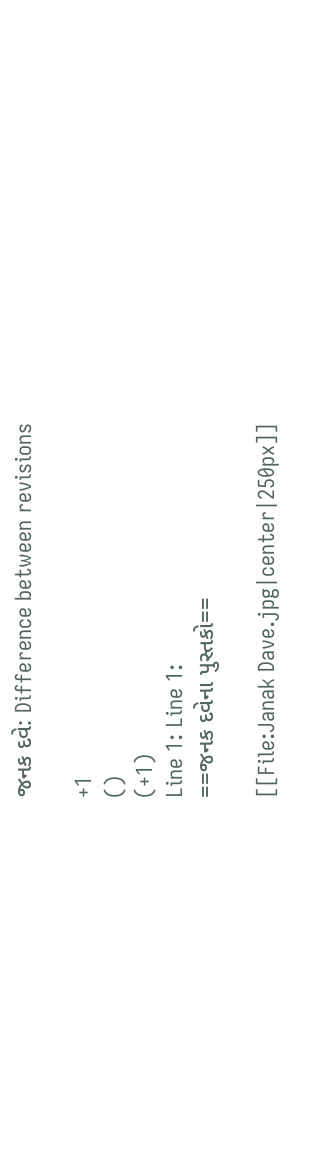જનક દવે: Difference between revisions

+1
()
(+1)
Line 1: Line 1:
==જનક દવેના પુસ્તકો==

[[File:Janak Dave.jpg|center|250px]]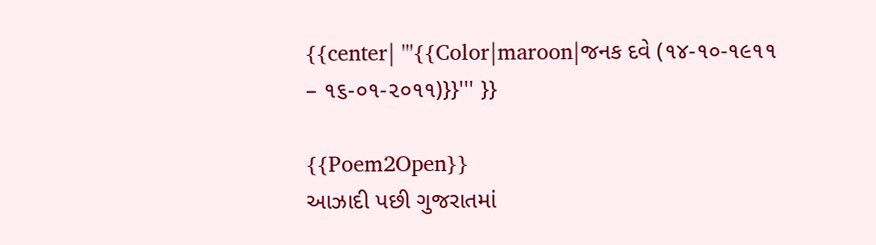{{center| '''{{Color|maroon|જનક દવે (૧૪-૧૦-૧૯૧૧ – ૧૬-૦૧-૨૦૧૧)}}''' }}

{{Poem2Open}}
આઝાદી પછી ગુજરાતમાં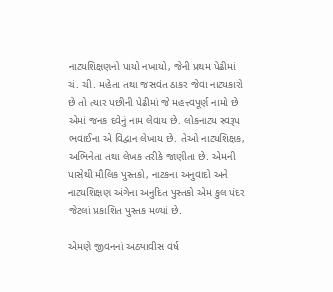નાટ્યશિક્ષણનો પાયો નખાયો, જેની પ્રથમ પેઢીમાં ચં. ચી. મહેતા તથા જસવંત ઠાકર જેવા નાટ્યકારો છે તો ત્યાર પછીની પેઢીમાં જે મહત્ત્વપૂર્ણ નામો છે એમાં જનક દવેનું નામ લેવાય છે. લોકનાટ્ય સ્વરૂપ ભવાઈના એ વિદ્વાન લેખાય છે. તેઓ નાટ્યશિક્ષક, અભિનેતા તથા લેખક તરીકે જાણીતા છે. એમની પાસેથી મૌલિક પુસ્તકો, નાટકના અનુવાદો અને નાટ્યશિક્ષણ અંગેના અનુદિત પુસ્તકો એમ કુલ પંદર જેટલાં પ્રકાશિત પુસ્તક મળ્યાં છે.

એમણે જીવનનાં અઠ્યાવીસ વર્ષ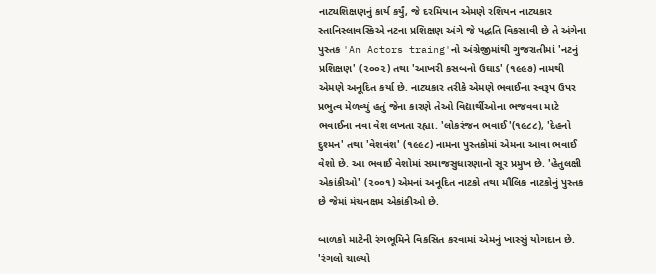નાટ્યશિક્ષણનું કાર્ય કર્યું, જે દરમિયાન એમણે રશિયન નાટ્યકાર સ્તાનિસ્લાવસ્કિએ નટના પ્રશિક્ષણ અંગે જે પદ્ધતિ વિકસાવી છે તે અંગેના પુસ્તક 'An Actors traing'નો અંગ્રેજીમાંથી ગુજરાતીમાં 'નટનું પ્રશિક્ષણ' (૨૦૦૨) તથા 'આખરી કસબનો ઉઘાડ' (૧૯૯૭) નામથી એમણે અનૂદિત કર્યા છે. નાટ્યકાર તરીકે એમણે ભવાઈના સ્વરૂપ ઉપર પ્રભુત્વ મેળવ્યું હતું જેના કારણે તેઓ વિદ્યાર્થીઓના ભજવવા માટે ભવાઈના નવા વેશ લખતા રહ્યા. 'લોકરંજન ભવાઈ'(૧૯૮૮), 'દેહનો દુશ્મન' તથા 'વેશવંશ' (૧૯૯૮) નામના પુસ્તકોમાં એમના આવા ભવાઈ વેશો છે. આ ભવાઈ વેશોમાં સમાજસુધારણાનો સૂર પ્રમુખ છે. 'હેતુલક્ષી એકાંકીઓ' (૨૦૦૧) એમનાં અનૂદિત નાટકો તથા મૌલિક નાટકોનું પુસ્તક છે જેમાં મંચનક્ષમ એકાંકીઓ છે.

બાળકો માટેની રંગભૂમિને વિકસિત કરવામાં એમનું ખાસ્સું યોગદાન છે. 'રંગલો ચાલ્યો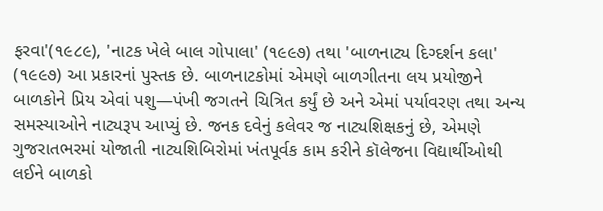ફરવા'(૧૯૮૯), 'નાટક ખેલે બાલ ગોપાલા' (૧૯૯૭) તથા 'બાળનાટ્ય દિગ્દર્શન કલા' (૧૯૯૭) આ પ્રકારનાં પુસ્તક છે. બાળનાટકોમાં એમણે બાળગીતના લય પ્રયોજીને બાળકોને પ્રિય એવાં પશુ—પંખી જગતને ચિત્રિત કર્યું છે અને એમાં પર્યાવરણ તથા અન્ય સમસ્યાઓને નાટ્યરૂપ આપ્યું છે. જનક દવેનું કલેવર જ નાટ્યશિક્ષકનું છે, એમણે ગુજરાતભરમાં યોજાતી નાટ્યશિબિરોમાં ખંતપૂર્વક કામ કરીને કૉલેજના વિદ્યાર્થીઓથી લઈને બાળકો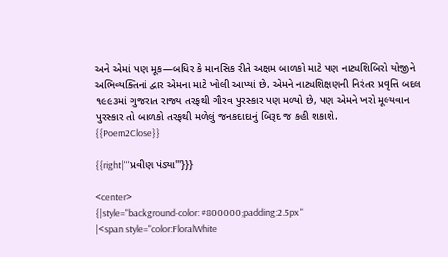અને એમાં પણ મૂક—બધિર કે માનસિક રીતે અક્ષમ બાળકો માટે પણ નાટ્યશિબિરો યોજીને અભિવ્યક્તિનાં દ્વાર એમના માટે ખોલી આપ્યાં છે. એમને નાટ્યશિક્ષણની નિરંતર પ્રવૃત્તિ બદલ ૧૯૯૩માં ગુજરાત રાજ્ય તરફથી ગૌરવ પુરસ્કાર પણ મળ્યો છે, પણ એમને ખરો મૂલ્યવાન પુરસ્કાર તો બાળકો તરફથી મળેલું જનકદાદાનું બિરૂદ જ કહી શકાશે.
{{Poem2Close}}

{{right|'''પ્રવીણ પંડ્યા'''}}}

<center>
{|style="background-color: #800000;padding:2.5px "
|<span style="color:FloralWhite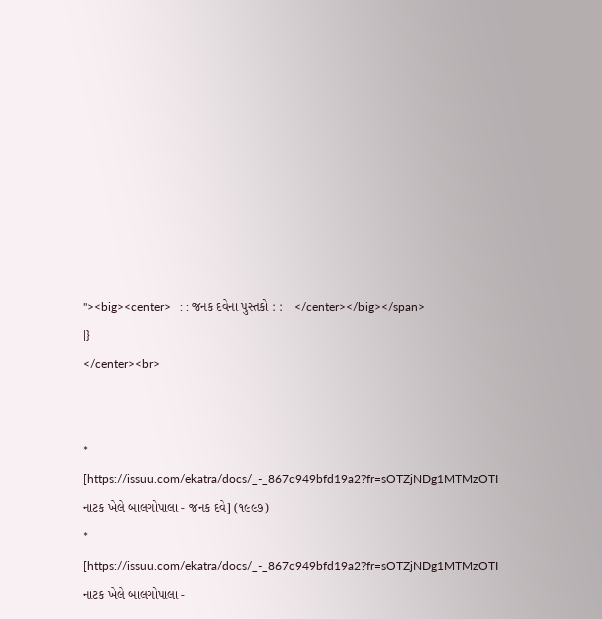"><big><center>   : : જનક દવેના પુસ્તકો : :   </center></big></span>
|}
</center><br>


* [https://issuu.com/ekatra/docs/_-_867c949bfd19a2?fr=sOTZjNDg1MTMzOTI નાટક ખેલે બાલગોપાલા - જનક દવે] (૧૯૯૭)
* [https://issuu.com/ekatra/docs/_-_867c949bfd19a2?fr=sOTZjNDg1MTMzOTI નાટક ખેલે બાલગોપાલા -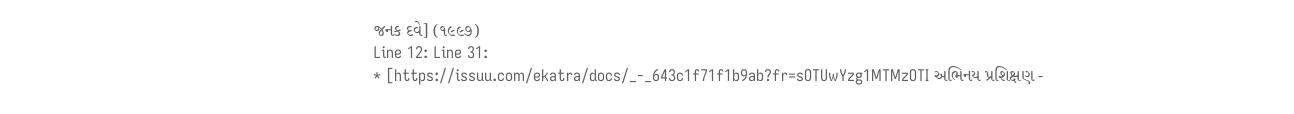જનક દવે] (૧૯૯૭)
Line 12: Line 31:
* [https://issuu.com/ekatra/docs/_-_643c1f71f1b9ab?fr=sOTUwYzg1MTMzOTI અભિનય પ્રશિક્ષણ -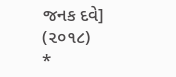જનક દવે] (૨૦૧૮)
*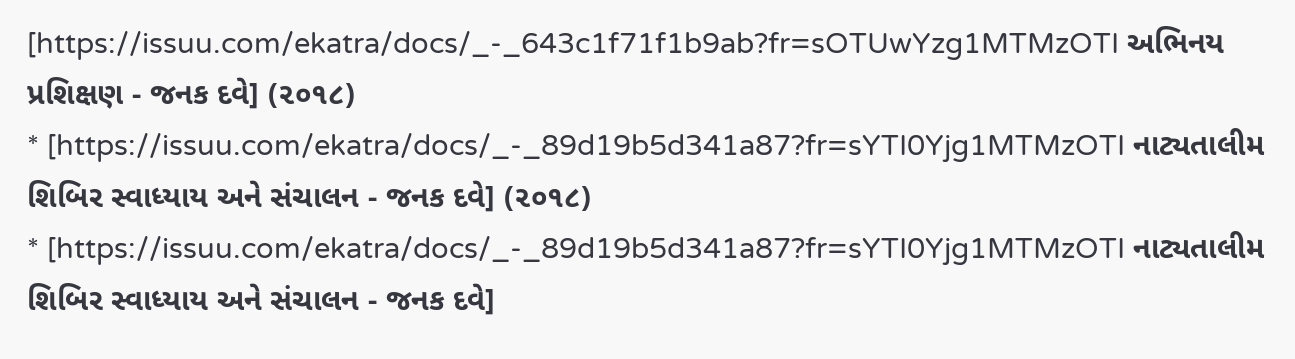[https://issuu.com/ekatra/docs/_-_643c1f71f1b9ab?fr=sOTUwYzg1MTMzOTI અભિનય પ્રશિક્ષણ - જનક દવે] (૨૦૧૮)
* [https://issuu.com/ekatra/docs/_-_89d19b5d341a87?fr=sYTI0Yjg1MTMzOTI નાટ્યતાલીમ શિબિર સ્વાધ્યાય અને સંચાલન - જનક દવે] (૨૦૧૮)
* [https://issuu.com/ekatra/docs/_-_89d19b5d341a87?fr=sYTI0Yjg1MTMzOTI નાટ્યતાલીમ શિબિર સ્વાધ્યાય અને સંચાલન - જનક દવે]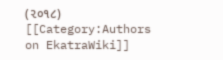(૨૦૧૮)
[[Category:Authors on EkatraWiki]]